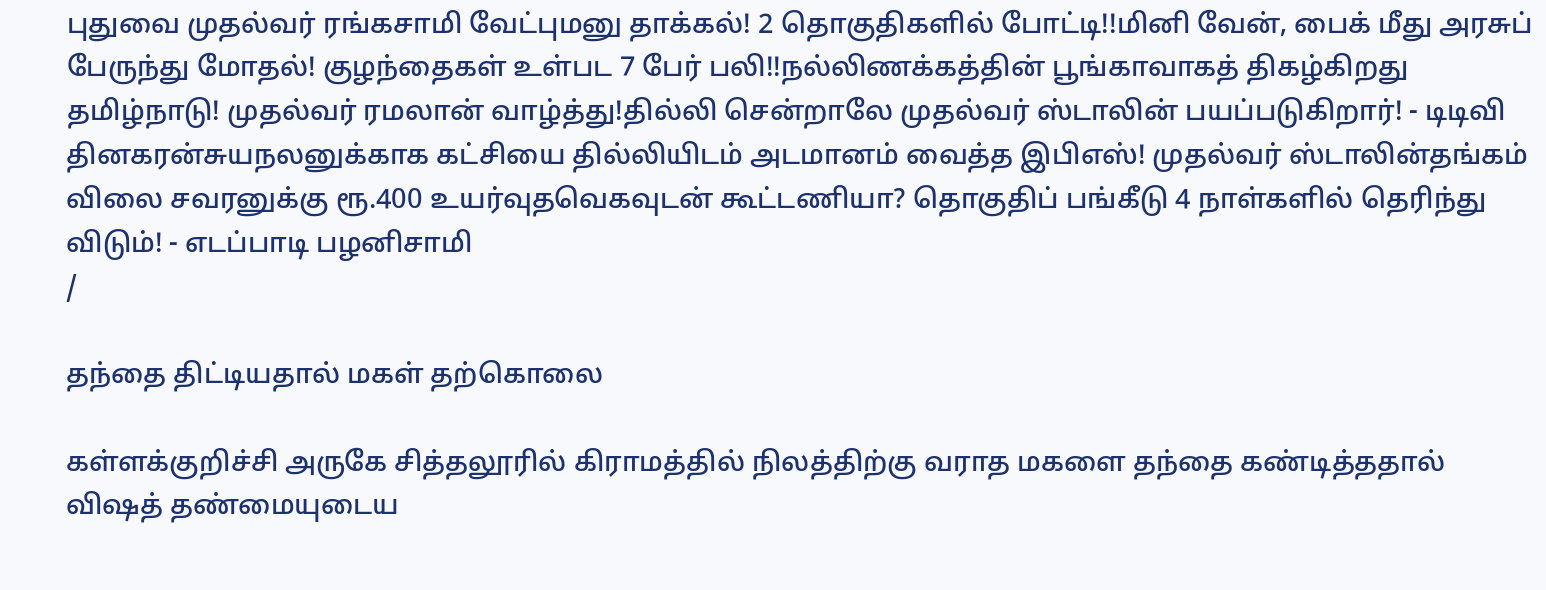புதுவை முதல்வர் ரங்கசாமி வேட்புமனு தாக்கல்! 2 தொகுதிகளில் போட்டி!!மினி வேன், பைக் மீது அரசுப் பேருந்து மோதல்! குழந்தைகள் உள்பட 7 பேர் பலி!!நல்லிணக்கத்தின் பூங்காவாகத் திகழ்கிறது தமிழ்நாடு! முதல்வர் ரமலான் வாழ்த்து!தில்லி சென்றாலே முதல்வர் ஸ்டாலின் பயப்படுகிறார்! - டிடிவி தினகரன்சுயநலனுக்காக கட்சியை தில்லியிடம் அடமானம் வைத்த இபிஎஸ்! முதல்வர் ஸ்டாலின்தங்கம் விலை சவரனுக்கு ரூ.400 உயர்வுதவெகவுடன் கூட்டணியா? தொகுதிப் பங்கீடு 4 நாள்களில் தெரிந்து விடும்! - எடப்பாடி பழனிசாமி
/

தந்தை திட்டியதால் மகள் தற்கொலை

கள்ளக்குறிச்சி அருகே சித்தலூரில் கிராமத்தில் நிலத்திற்கு வராத மகளை தந்தை கண்டித்ததால் விஷத் தண்மையுடைய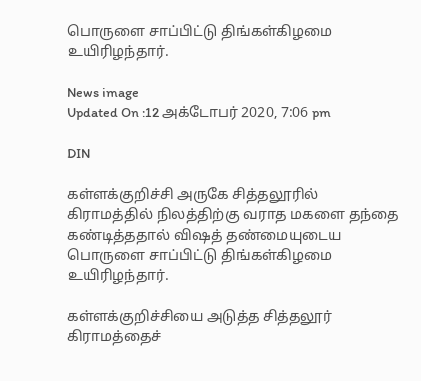பொருளை சாப்பிட்டு திங்கள்கிழமை உயிரிழந்தார்.

News image
Updated On :12 அக்டோபர் 2020, 7:06 pm

DIN

கள்ளக்குறிச்சி அருகே சித்தலூரில் கிராமத்தில் நிலத்திற்கு வராத மகளை தந்தை கண்டித்ததால் விஷத் தண்மையுடைய பொருளை சாப்பிட்டு திங்கள்கிழமை உயிரிழந்தார்.

கள்ளக்குறிச்சியை அடுத்த சித்தலூர் கிராமத்தைச்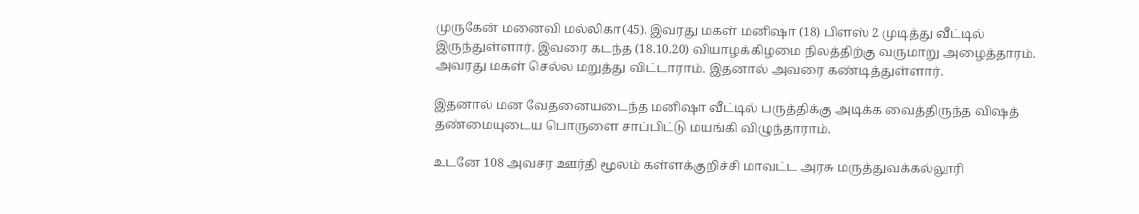முருகேன் மனைவி மல்லிகா(45). இவரது மகள் மனிஷா (18) பிளஸ் 2 முடித்து வீட்டில் இருந்துள்ளார். இவரை கடந்த (18.10.20) வியாழக்கிழமை நிலத்திற்கு வருமாறு அழைத்தாரம். அவரது மகள் செல்ல மறுத்து விட்டாராம். இதனால் அவரை கண்டித்துள்ளார்.

இதனால் மன வேதனையடைந்த மனிஷா வீட்டில் பருத்திக்கு அடிக்க வைத்திருந்த விஷத் தண்மையுடைய பொருளை சாப்பிட்டு மயங்கி விழுந்தாராம்.

உடனே 108 அவசர ஊர்தி மூலம் கள்ளக்குறிச்சி மாவட்ட அரசு மருத்துவக்கல்லூரி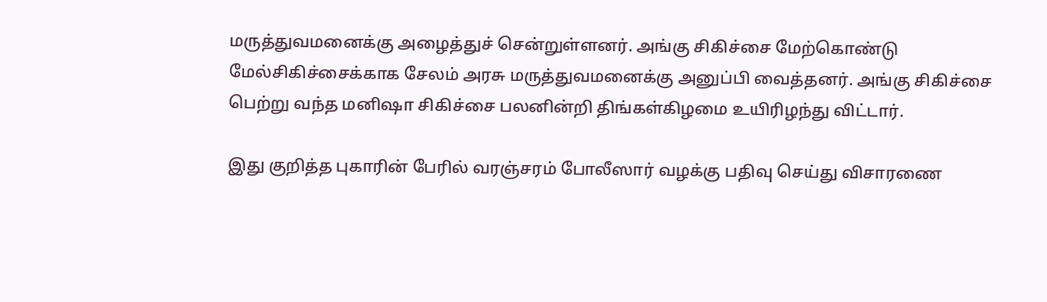மருத்துவமனைக்கு அழைத்துச் சென்றுள்ளனர். அங்கு சிகிச்சை மேற்கொண்டு மேல்சிகிச்சைக்காக சேலம் அரசு மருத்துவமனைக்கு அனுப்பி வைத்தனர். அங்கு சிகிச்சை பெற்று வந்த மனிஷா சிகிச்சை பலனின்றி திங்கள்கிழமை உயிரிழந்து விட்டார்.

இது குறித்த புகாரின் பேரில் வரஞ்சரம் போலீஸார் வழக்கு பதிவு செய்து விசாரணை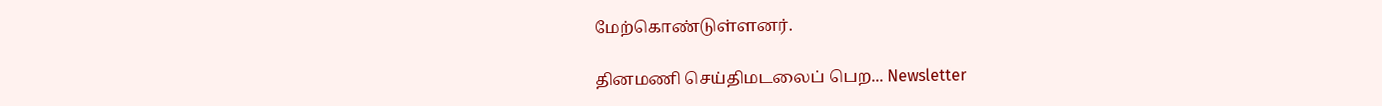மேற்கொண்டுள்ளனர்.

தினமணி செய்திமடலைப் பெற... Newsletter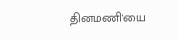தினமணி'யை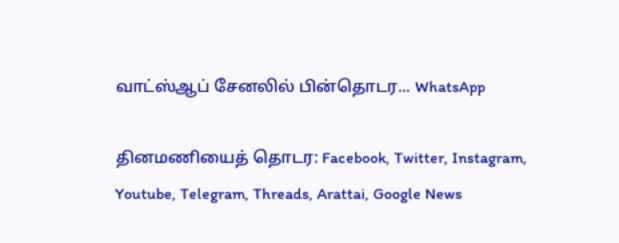வாட்ஸ்ஆப் சேனலில் பின்தொடர... WhatsApp

தினமணியைத் தொடர: Facebook, Twitter, Instagram, Youtube, Telegram, Threads, Arattai, Google News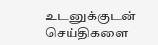உடனுக்குடன் செய்திகளை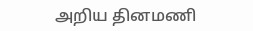அறிய தினமணி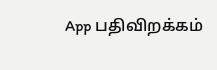App பதிவிறக்கம்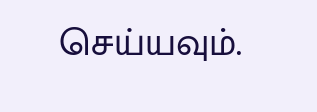செய்யவும்.